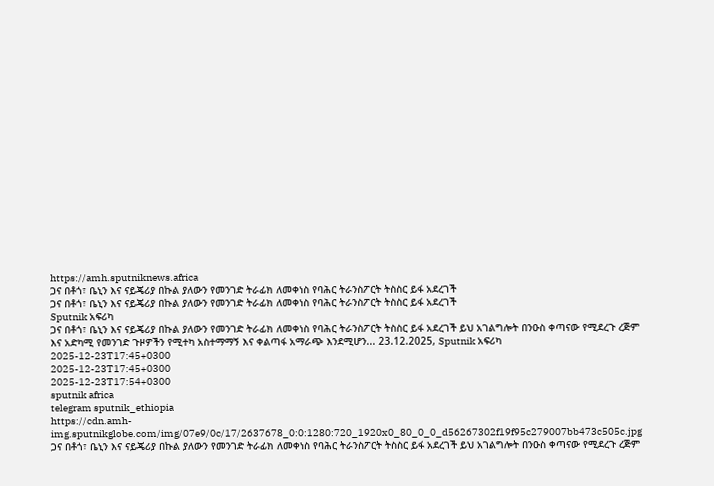https://amh.sputniknews.africa
ጋና በቶጎ፣ ቤኒን እና ናይጄሪያ በኩል ያለውን የመንገድ ትራፊክ ለመቀነስ የባሕር ትራንስፖርት ትስስር ይፋ አደረገች
ጋና በቶጎ፣ ቤኒን እና ናይጄሪያ በኩል ያለውን የመንገድ ትራፊክ ለመቀነስ የባሕር ትራንስፖርት ትስስር ይፋ አደረገች
Sputnik አፍሪካ
ጋና በቶጎ፣ ቤኒን እና ናይጄሪያ በኩል ያለውን የመንገድ ትራፊክ ለመቀነስ የባሕር ትራንስፖርት ትስስር ይፋ አደረገች ይህ አገልግሎት በንዑስ ቀጣናው የሚደረጉ ረጅም እና አድካሚ የመንገድ ጉዞዎችን የሚተካ አስተማማኝ እና ቀልጣፋ አማራጭ እንደሚሆን... 23.12.2025, Sputnik አፍሪካ
2025-12-23T17:45+0300
2025-12-23T17:45+0300
2025-12-23T17:54+0300
sputnik africa
telegram sputnik_ethiopia
https://cdn.amh-img.sputnikglobe.com/img/07e9/0c/17/2637678_0:0:1280:720_1920x0_80_0_0_d56267302f19f95c279007bb473c505c.jpg
ጋና በቶጎ፣ ቤኒን እና ናይጄሪያ በኩል ያለውን የመንገድ ትራፊክ ለመቀነስ የባሕር ትራንስፖርት ትስስር ይፋ አደረገች ይህ አገልግሎት በንዑስ ቀጣናው የሚደረጉ ረጅም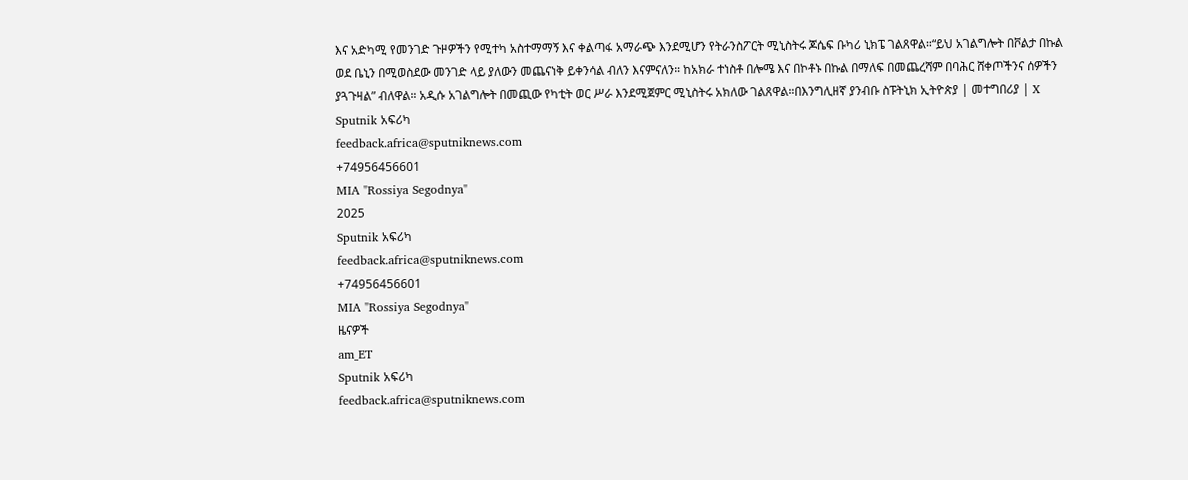እና አድካሚ የመንገድ ጉዞዎችን የሚተካ አስተማማኝ እና ቀልጣፋ አማራጭ እንደሚሆን የትራንስፖርት ሚኒስትሩ ጆሴፍ ቡካሪ ኒክፔ ገልጸዋል።“ይህ አገልግሎት በቮልታ በኩል ወደ ቤኒን በሚወስደው መንገድ ላይ ያለውን መጨናነቅ ይቀንሳል ብለን እናምናለን። ከአክራ ተነስቶ በሎሜ እና በኮቶኑ በኩል በማለፍ በመጨረሻም በባሕር ሸቀጦችንና ሰዎችን ያጓጉዛል” ብለዋል። አዲሱ አገልግሎት በመጪው የካቲት ወር ሥራ እንደሚጀምር ሚኒስትሩ አክለው ገልጸዋል።በእንግሊዘኛ ያንብቡ ስፑትኒክ ኢትዮጵያ | መተግበሪያ | X
Sputnik አፍሪካ
feedback.africa@sputniknews.com
+74956456601
MIA "Rossiya Segodnya"
2025
Sputnik አፍሪካ
feedback.africa@sputniknews.com
+74956456601
MIA "Rossiya Segodnya"
ዜናዎች
am_ET
Sputnik አፍሪካ
feedback.africa@sputniknews.com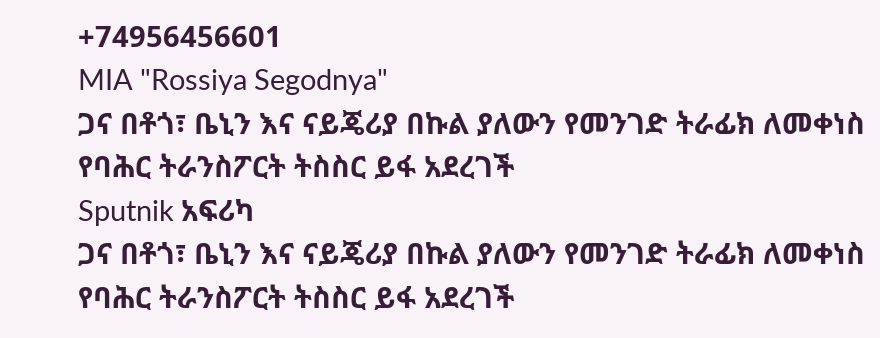+74956456601
MIA "Rossiya Segodnya"
ጋና በቶጎ፣ ቤኒን እና ናይጄሪያ በኩል ያለውን የመንገድ ትራፊክ ለመቀነስ የባሕር ትራንስፖርት ትስስር ይፋ አደረገች
Sputnik አፍሪካ
ጋና በቶጎ፣ ቤኒን እና ናይጄሪያ በኩል ያለውን የመንገድ ትራፊክ ለመቀነስ የባሕር ትራንስፖርት ትስስር ይፋ አደረገች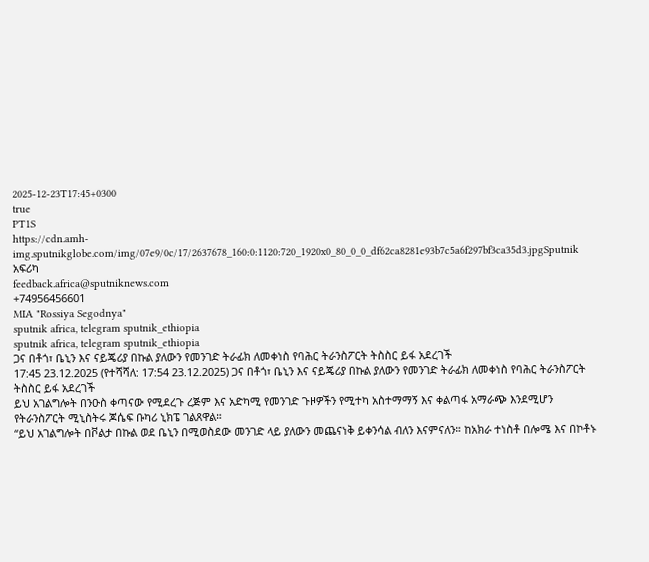2025-12-23T17:45+0300
true
PT1S
https://cdn.amh-img.sputnikglobe.com/img/07e9/0c/17/2637678_160:0:1120:720_1920x0_80_0_0_df62ca8281e93b7c5a6f297bf3ca35d3.jpgSputnik አፍሪካ
feedback.africa@sputniknews.com
+74956456601
MIA "Rossiya Segodnya"
sputnik africa, telegram sputnik_ethiopia
sputnik africa, telegram sputnik_ethiopia
ጋና በቶጎ፣ ቤኒን እና ናይጄሪያ በኩል ያለውን የመንገድ ትራፊክ ለመቀነስ የባሕር ትራንስፖርት ትስስር ይፋ አደረገች
17:45 23.12.2025 (የተሻሻለ: 17:54 23.12.2025) ጋና በቶጎ፣ ቤኒን እና ናይጄሪያ በኩል ያለውን የመንገድ ትራፊክ ለመቀነስ የባሕር ትራንስፖርት ትስስር ይፋ አደረገች
ይህ አገልግሎት በንዑስ ቀጣናው የሚደረጉ ረጅም እና አድካሚ የመንገድ ጉዞዎችን የሚተካ አስተማማኝ እና ቀልጣፋ አማራጭ እንደሚሆን የትራንስፖርት ሚኒስትሩ ጆሴፍ ቡካሪ ኒክፔ ገልጸዋል።
“ይህ አገልግሎት በቮልታ በኩል ወደ ቤኒን በሚወስደው መንገድ ላይ ያለውን መጨናነቅ ይቀንሳል ብለን እናምናለን። ከአክራ ተነስቶ በሎሜ እና በኮቶኑ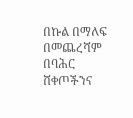በኩል በማለፍ በመጨረሻም በባሕር ሸቀጦችንና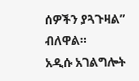ሰዎችን ያጓጉዛል” ብለዋል።
አዲሱ አገልግሎት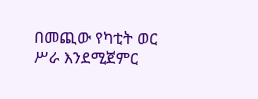በመጪው የካቲት ወር ሥራ እንደሚጀምር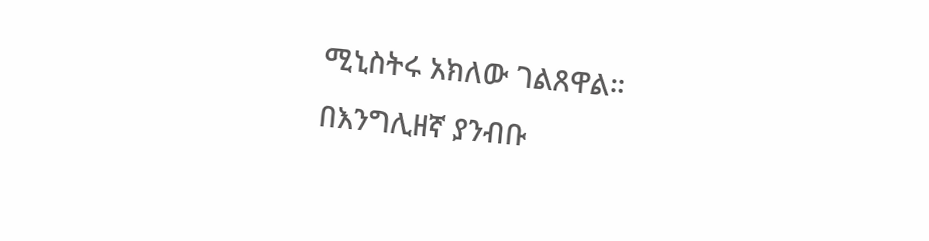ሚኒስትሩ አክለው ገልጸዋል።
በእንግሊዘኛ ያንብቡ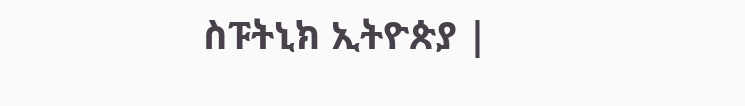ስፑትኒክ ኢትዮጵያ |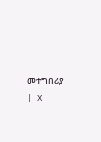መተግበሪያ | X